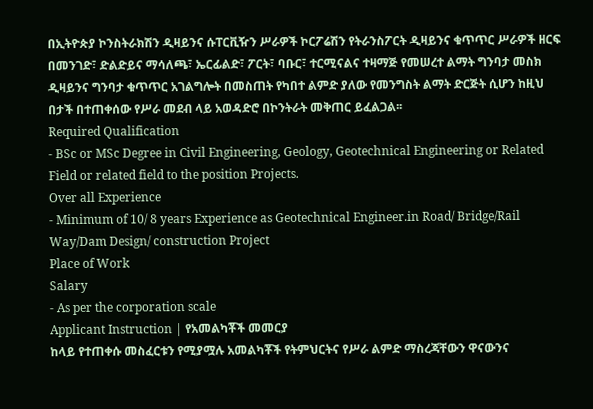በኢትዮጵያ ኮንስትራክሽን ዲዛይንና ሱፐርቪዥን ሥራዎች ኮርፖሬሽን የትራንስፖርት ዲዛይንና ቁጥጥር ሥራዎች ዘርፍ በመንገድ፣ ድልድይና ማሳለጫ፣ ኤርፊልድ፣ ፖርት፣ ባቡር፣ ተርሚናልና ተዛማጅ የመሠረተ ልማት ግንባታ መስክ ዲዛይንና ግንባታ ቁጥጥር አገልግሎት በመስጠት የካበተ ልምድ ያለው የመንግስት ልማት ድርጅት ሲሆን ከዚህ በታች በተጠቀሰው የሥራ መደብ ላይ አወዳድሮ በኮንትራት መቅጠር ይፈልጋል፡፡
Required Qualification
- BSc or MSc Degree in Civil Engineering, Geology, Geotechnical Engineering or Related Field or related field to the position Projects.
Over all Experience
- Minimum of 10/ 8 years Experience as Geotechnical Engineer.in Road/ Bridge/Rail Way/Dam Design/ construction Project
Place of Work
Salary
- As per the corporation scale
Applicant Instruction | የአመልካቾች መመርያ
ከላይ የተጠቀሱ መስፈርቱን የሚያሟሉ አመልካቾች የትምህርትና የሥራ ልምድ ማስረጃቸውን ዋናውንና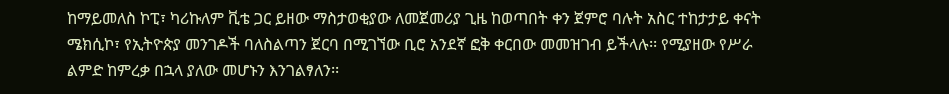ከማይመለስ ኮፒ፣ ካሪኩለም ቪቴ ጋር ይዘው ማስታወቂያው ለመጀመሪያ ጊዜ ከወጣበት ቀን ጀምሮ ባሉት አስር ተከታታይ ቀናት ሜክሲኮ፣ የኢትዮጵያ መንገዶች ባለስልጣን ጀርባ በሚገኘው ቢሮ አንደኛ ፎቅ ቀርበው መመዝገብ ይችላሉ፡፡ የሚያዘው የሥራ ልምድ ከምረቃ በኋላ ያለው መሆኑን እንገልፃለን፡፡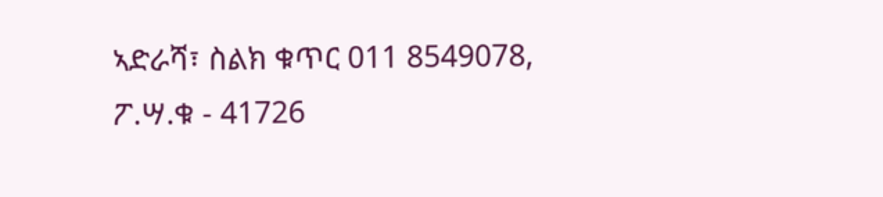ኣድራሻ፣ ስልክ ቁጥር 011 8549078, ፖ.ሣ.ቁ - 41726